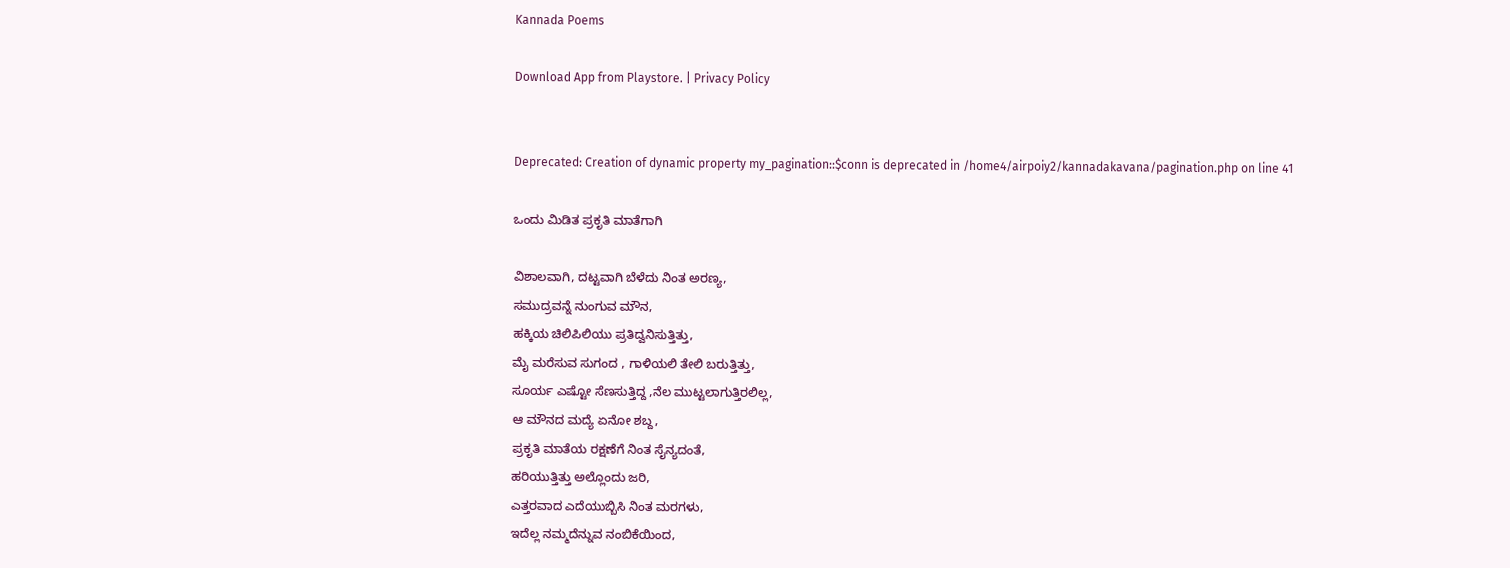Kannada Poems

Download App from Playstore. | Privacy Policy


Deprecated: Creation of dynamic property my_pagination::$conn is deprecated in /home4/airpoiy2/kannadakavana/pagination.php on line 41

ಒಂದು ಮಿಡಿತ ಪ್ರಕೃತಿ ಮಾತೆಗಾಗಿ

ವಿಶಾಲವಾಗಿ, ದಟ್ಟವಾಗಿ ಬೆಳೆದು ನಿಂತ ಅರಣ್ಯ,
ಸಮುದ್ರವನ್ನೆ ನುಂಗುವ ಮೌನ,
ಹಕ್ಕಿಯ ಚಿಲಿಪಿಲಿಯು ಪ್ರತಿದ್ವನಿಸುತ್ತಿತ್ತು,
ಮೈ ಮರೆಸುವ ಸುಗಂದ , ಗಾಳಿಯಲಿ ತೇಲಿ ಬರುತ್ತಿತ್ತು,
ಸೂರ್ಯ ಎಷ್ಟೋ ಸೆಣಸುತ್ತಿದ್ದ ,ನೆಲ ಮುಟ್ಟಲಾಗುತ್ತಿರಲಿಲ್ಲ,
ಆ ಮೌನದ ಮದ್ಯೆ ಏನೋ ಶಬ್ದ,
ಪ್ರಕೃತಿ ಮಾತೆಯ ರಕ್ಷಣೆಗೆ ನಿಂತ ಸೈನ್ಯದಂತೆ,
ಹರಿಯುತ್ತಿತ್ತು ಅಲ್ಲೊಂದು ಜರಿ,
ಎತ್ತರವಾದ ಎದೆಯುಬ್ಬಿಸಿ ನಿಂತ ಮರಗಳು,
ಇದೆಲ್ಲ ನಮ್ಮದೆನ್ನುವ ನಂಬಿಕೆಯಿಂದ,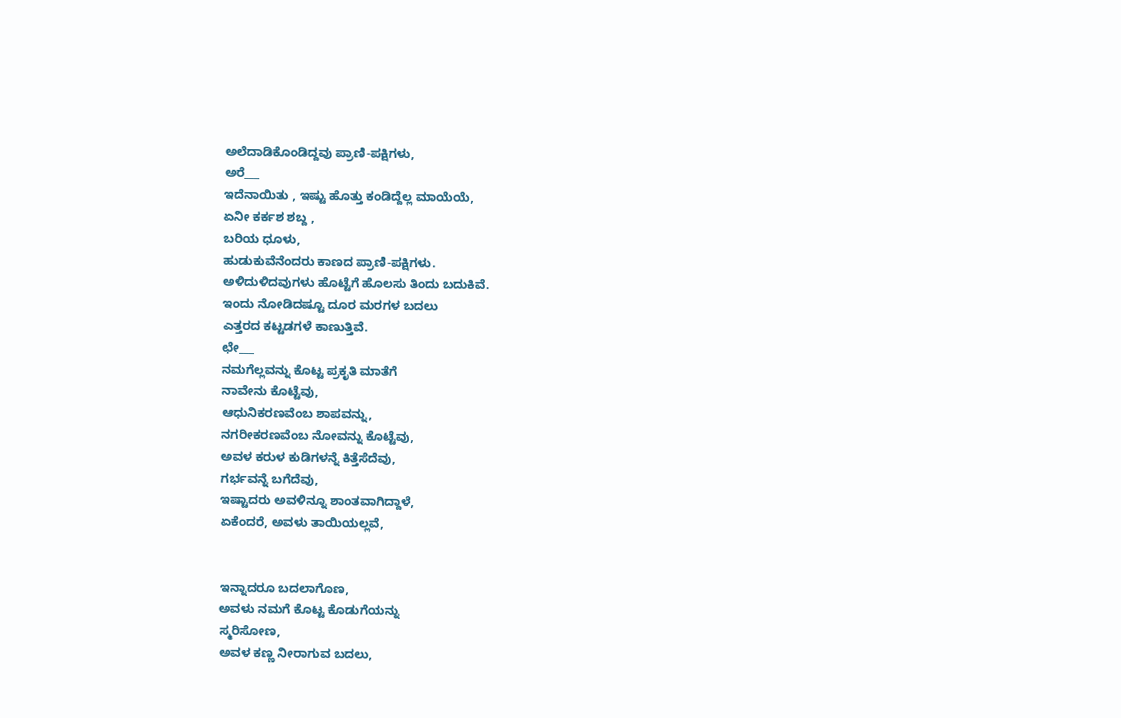ಅಲೆದಾಡಿಕೊಂಡಿದ್ದವು ಪ್ರಾಣಿ-ಪಕ್ಷಿಗಳು,
ಅರೆ___
ಇದೆನಾಯಿತು , ಇಷ್ಟು ಹೊತ್ತು ಕಂಡಿದ್ದೆಲ್ಲ ಮಾಯೆಯೆ,
ಏನೀ ಕರ್ಕಶ ಶಬ್ದ ,
ಬರಿಯ ಧೂಳು,
ಹುಡುಕುವೆನೆಂದರು ಕಾಣದ ಪ್ರಾಣಿ-ಪಕ್ಷಿಗಳು.
ಅಳಿದುಳಿದವುಗಳು ಹೊಟ್ಟೆಗೆ ಹೊಲಸು ತಿಂದು ಬದುಕಿವೆ.
ಇಂದು ನೋಡಿದಷ್ಟೂ ದೂರ ಮರಗಳ ಬದಲು
ಎತ್ತರದ ಕಟ್ಟಡಗಳೆ ಕಾಣುತ್ತಿವೆ.
ಛೇ___
ನಮಗೆಲ್ಲವನ್ನು ಕೊಟ್ಟ ಪ್ರಕೃತಿ ಮಾತೆಗೆ
ನಾವೇನು ಕೊಟ್ಟೆವು,
ಆಧುನಿಕರಣವೆಂಬ ಶಾಪವನ್ನು,
ನಗರೀಕರಣವೆಂಬ ನೋವನ್ನು ಕೊಟ್ಟೆವು,
ಅವಳ ಕರುಳ ಕುಡಿಗಳನ್ನೆ ಕಿತ್ತೆಸೆದೆವು,
ಗರ್ಭವನ್ನೆ ಬಗೆದೆವು,
ಇಷ್ಟಾದರು ಅವಳಿನ್ನೂ ಶಾಂತವಾಗಿದ್ದಾಳೆ,
ಏಕೆಂದರೆ, ಅವಳು ‌‌‍ತಾ‌‌‌ಯಿಯಲ್ಲ‌‍‍‌‌‌‌‌‌‍ವೆ,


ಇನ್ನಾದರೂ ಬದಲಾಗೊಣ,
ಅವಳು ನಮಗೆ ಕೊಟ್ಟ ಕೊಡುಗೆಯನ್ನು
ಸ್ಮರಿಸೋಣ,
ಅವಳ ಕಣ್ಣ ನೀರಾಗುವ ಬದಲು,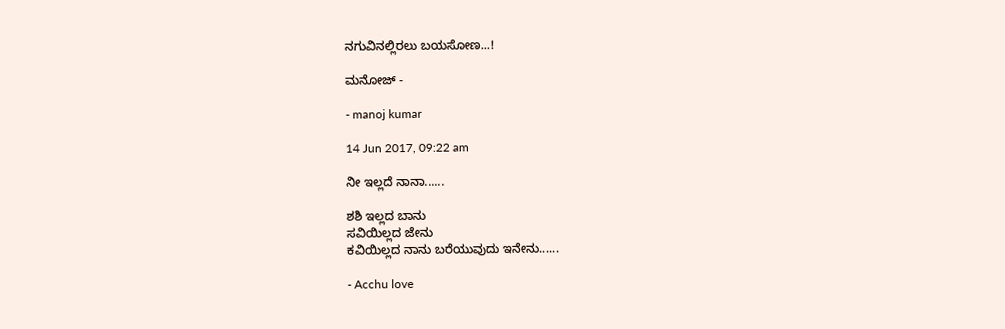ನಗುವಿನಲ್ಲಿರಲು ಬಯಸೋಣ...!

ಮನೋಜ್ -

- manoj kumar

14 Jun 2017, 09:22 am

ನೀ ಇಲ್ಲದೆ ನಾನಾ......

ಶಶಿ ಇಲ್ಲದ ಬಾನು
ಸವಿಯಿಲ್ಲದ ಜೇನು
ಕವಿಯಿಲ್ಲದ ನಾನು ಬರೆಯುವುದು ಇನೇನು......

- Acchu love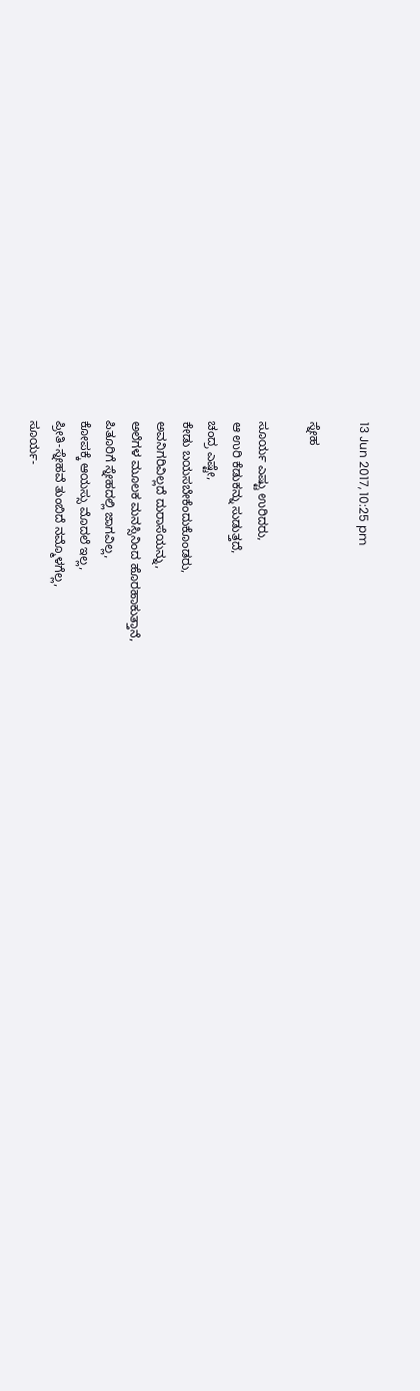13 Jun 2017, 10:25 pm

ಸ್ನೇಹ

ಸೂರ್ಯ ಎಷ್ಟು ಉರಿದರು,
ಆ ಉರಿ ಕೆಡುಕನ್ನು ಸುಡುತ್ತದೆ,
ಚಂದ್ರ ಎಷ್ಟೇ,
ಕೇಡು ಬಯಸಬೇಕೆಂದುಕೊಂಡರು,
ಅವನಿಗರಿವಿಲ್ಲದೆ ದುರಾಸೆಯನ್ನು,
ಅಲೆಗಳ ಮೂಲಕ ಮನಸ್ಸಿನಿಂದ ಹೊರಹಾಕುತ್ತಾನೆ,
ಪಿತೂರಿಗೆ ಸ್ನೇಹದಲ್ಲಿ ಜಾಗವಿಲ್ಲ,
ಕೋಪಕ್ಕೆ ಆಯಸ್ಸು ಮೊದಲೆ ಇಲ್ಲ,
ಪ್ರೀತಿ-ಸ್ನೇಹವೆ ತುಂಬಿದೆ ನಮ್ಮೊಳಗೆಲ್ಲ,
ಸೂರ್ಯ-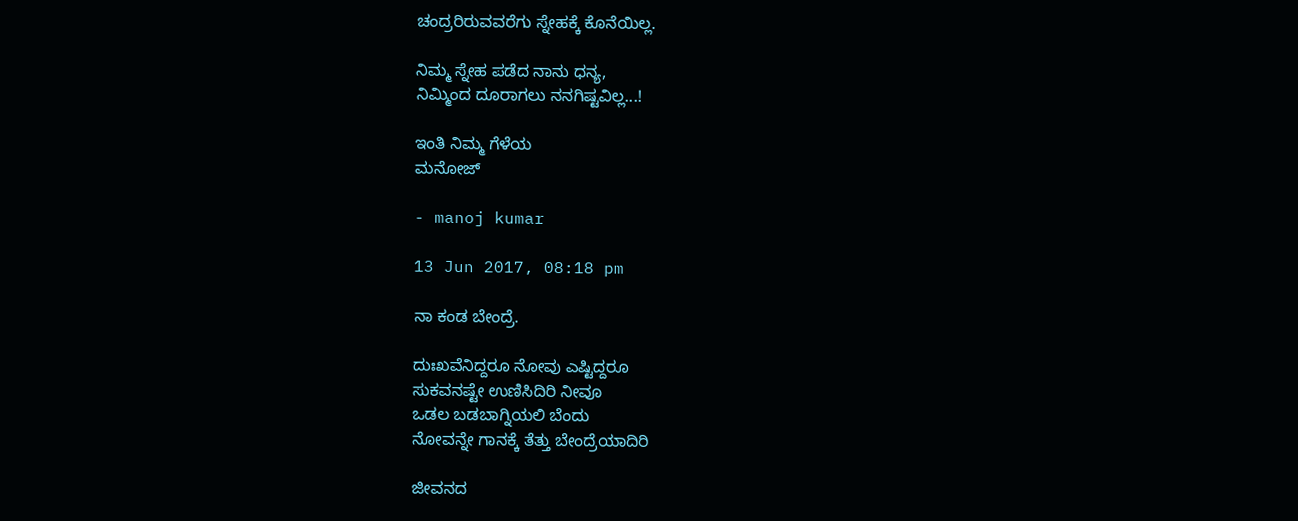ಚಂದ್ರರಿರುವವರೆಗು ಸ್ನೇಹಕ್ಕೆ ಕೊನೆಯಿಲ್ಲ.

ನಿಮ್ಮ ಸ್ನೇಹ ಪಡೆದ ನಾನು ಧನ್ಯ,
ನಿಮ್ಮಿಂದ ದೂರಾಗಲು ನನಗಿಷ್ಟವಿಲ್ಲ...!

ಇಂತಿ ನಿಮ್ಮ ಗೆಳೆಯ
ಮನೋಜ್

- manoj kumar

13 Jun 2017, 08:18 pm

ನಾ ಕಂಡ ಬೇಂದ್ರೆ.

ದುಃಖವೆನಿದ್ದರೂ ನೋವು ಎಷ್ಟಿದ್ದರೂ
ಸುಕವನಷ್ಟೇ ಉಣಿಸಿದಿರಿ ನೀವೂ
ಒಡಲ ಬಡಬಾಗ್ನಿಯಲಿ ಬೆಂದು
ನೋವನ್ನೇ ಗಾನಕ್ಕೆ ತೆತ್ತು ಬೇಂದ್ರೆಯಾದಿರಿ

ಜೀವನದ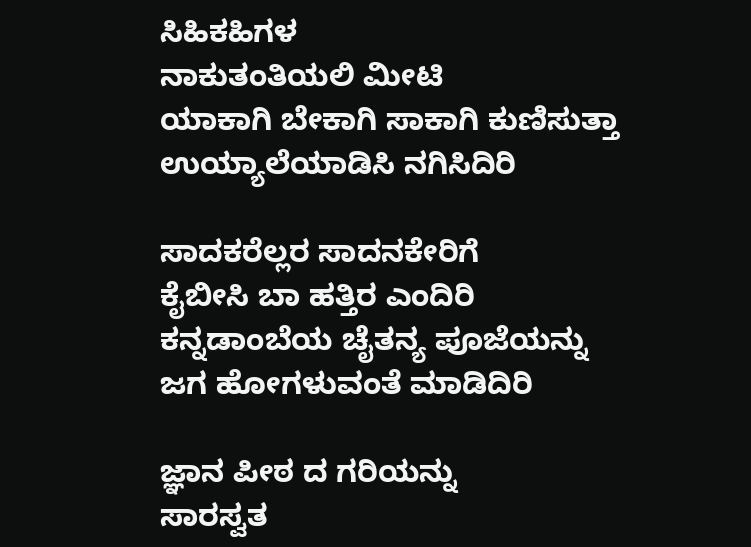ಸಿಹಿಕಹಿಗಳ
ನಾಕುತಂತಿಯಲಿ ಮೀಟಿ
ಯಾಕಾಗಿ ಬೇಕಾಗಿ ಸಾಕಾಗಿ ಕುಣಿಸುತ್ತಾ
ಉಯ್ಯಾಲೆಯಾಡಿಸಿ ನಗಿಸಿದಿರಿ

ಸಾದಕರೆಲ್ಲರ ಸಾದನಕೇರಿಗೆ
ಕೈಬೀಸಿ ಬಾ ಹತ್ತಿರ ಎಂದಿರಿ
ಕನ್ನಡಾಂಬೆಯ ಚೈತನ್ಯ ಪೂಜೆಯನ್ನು
ಜಗ ಹೋಗಳುವಂತೆ ಮಾಡಿದಿರಿ

ಜ್ಞಾನ ಪೀಠ ದ ಗರಿಯನ್ನು
ಸಾರಸ್ವತ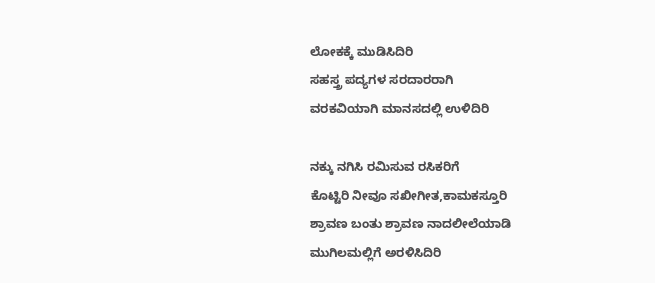ಲೋಕಕ್ಕೆ ಮುಡಿಸಿದಿರಿ
ಸಹಸ್ತ್ರ ಪದ್ಯಗಳ ಸರದಾರರಾಗಿ
ವರಕವಿಯಾಗಿ ಮಾನಸದಲ್ಲಿ ಉಳಿದಿರಿ

ನಕ್ಕು ನಗಿಸಿ ರಮಿಸುವ ರಸಿಕರಿಗೆ
ಕೊಟ್ಟಿರಿ ನೀವೂ ಸಖೀಗೀತ,ಕಾಮಕಸ್ತೂರಿ
ಶ್ರಾವಣ ಬಂತು ಶ್ರಾವಣ ನಾದಲೀಲೆಯಾಡಿ
ಮುಗಿಲಮಲ್ಲಿಗೆ ಅರಳಿಸಿದಿರಿ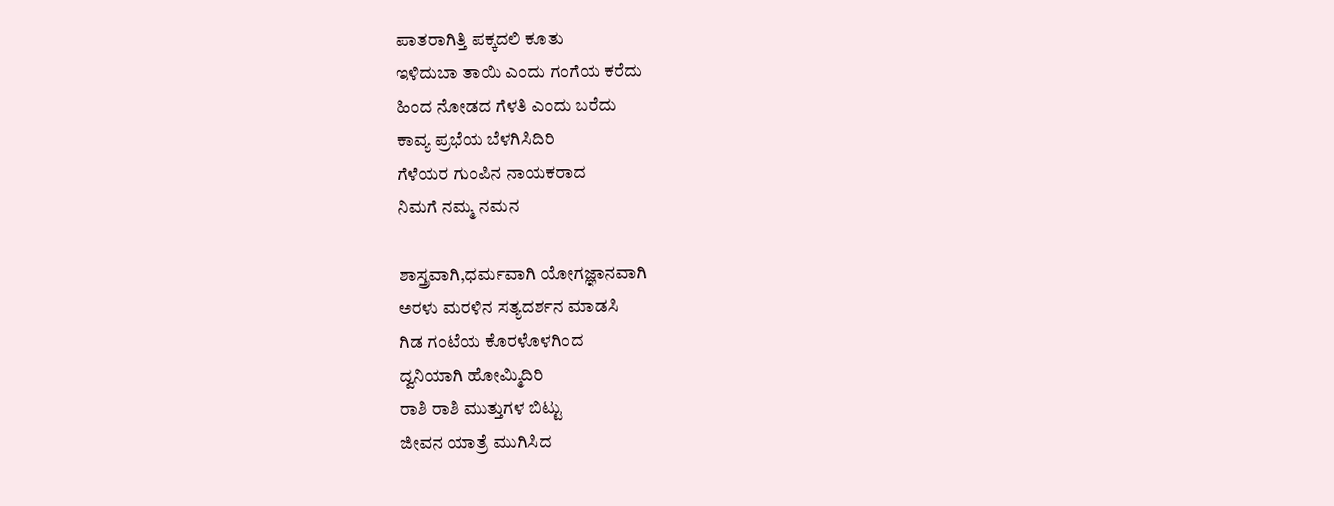ಪಾತರಾಗಿತ್ತಿ ಪಕ್ಕದಲಿ ಕೂತು
ಇಳಿದುಬಾ ತಾಯಿ ಎಂದು ಗಂಗೆಯ ಕರೆದು
ಹಿಂದ ನೋಡದ ಗೆಳತಿ ಎಂದು ಬರೆದು
ಕಾವ್ಯ ಪ್ರಭೆಯ ಬೆಳಗಿಸಿದಿರಿ
ಗೆಳೆಯರ ಗುಂಪಿನ ನಾಯಕರಾದ
ನಿಮಗೆ ನಮ್ಮ ನಮನ

ಶಾಸ್ತ್ರವಾಗಿ,ಧರ್ಮವಾಗಿ ಯೋಗಜ್ಞಾನವಾಗಿ
ಅರಳು ಮರಳಿನ ಸತ್ಯದರ್ಶನ ಮಾಡಸಿ
ಗಿಡ ಗಂಟೆಯ ಕೊರಳೊಳಗಿಂದ
ದ್ವನಿಯಾಗಿ ಹೋಮ್ಮಿದಿರಿ
ರಾಶಿ ರಾಶಿ ಮುತ್ತುಗಳ ಬಿಟ್ಟು
ಜೀವನ ಯಾತ್ರೆ ಮುಗಿಸಿದ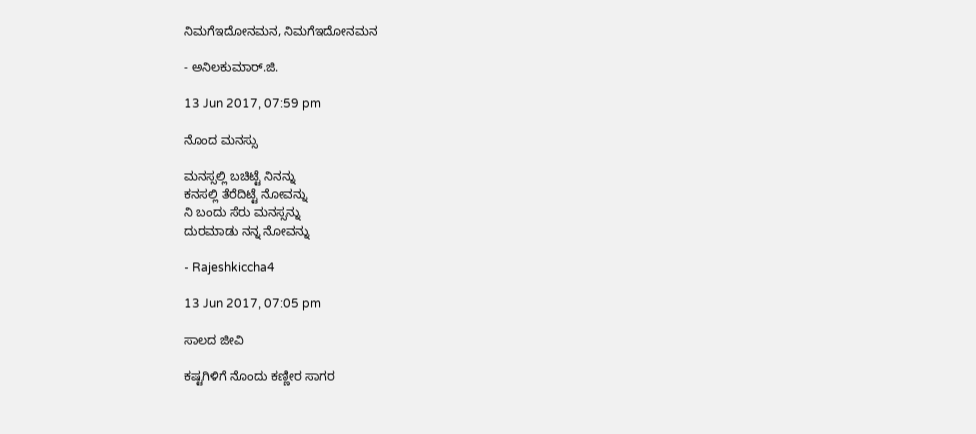ನಿಮಗೆಇದೋನಮನ, ನಿಮಗೆಇದೋನಮನ

- ಅನಿಲಕುಮಾರ್.ಜಿ.

13 Jun 2017, 07:59 pm

ನೊಂದ ಮನಸ್ಸು

ಮನಸ್ಸಲ್ಲಿ ಬಚಿಟ್ಟೆ ನಿನನ್ನು
ಕನಸಲ್ಲಿ ತೆರೆದಿಟ್ಟೆ ನೋವನ್ನು
ನಿ ಬಂದು ಸೆರು ಮನಸ್ಸನ್ನು
ದುರಮಾಡು ನನ್ನ ನೋವನ್ನು

- Rajeshkiccha4

13 Jun 2017, 07:05 pm

ಸಾಲದ ಜೀವಿ

ಕಷ್ಟಗಿಳಿಗೆ ನೊಂದು ಕಣ್ಣೀರ ಸಾಗರ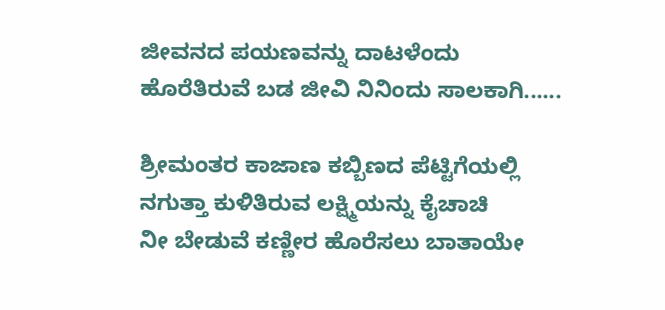ಜೀವನದ ಪಯಣವನ್ನು ದಾಟಳೆಂದು
ಹೊರೆತಿರುವೆ ಬಡ ಜೀವಿ ನಿನಿಂದು ಸಾಲಕಾಗಿ......

ಶ್ರೀಮಂತರ ಕಾಜಾಣ ಕಬ್ಬಿಣದ ಪೆಟ್ಟಿಗೆಯಲ್ಲಿ
ನಗುತ್ತಾ ಕುಳಿತಿರುವ ಲಕ್ಷ್ಮಿಯನ್ನು ಕೈಚಾಚಿ
ನೀ ಬೇಡುವೆ ಕಣ್ಣೀರ ಹೊರೆಸಲು ಬಾತಾಯೇ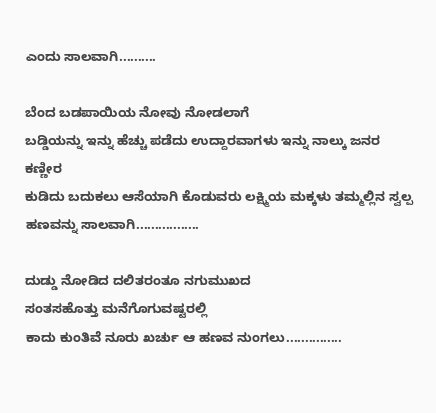ಎಂದು ಸಾಲವಾಗಿ..........

ಬೆಂದ ಬಡಪಾಯಿಯ ನೋವು ನೋಡಲಾಗೆ
ಬಡ್ಡಿಯನ್ನು ಇನ್ನು ಹೆಚ್ಚು ಪಡೆದು ಉದ್ದಾರವಾಗಳು ಇನ್ನು ನಾಲ್ಕು ಜನರ ಕಣ್ಣೀರ
ಕುಡಿದು ಬದುಕಲು ಆಸೆಯಾಗಿ ಕೊಡುವರು ಲಕ್ಷ್ಮಿಯ ಮಕ್ಕಳು ತಮ್ಮಲ್ಲಿನ ಸ್ವಲ್ಪ ಹಣವನ್ನು ಸಾಲವಾಗಿ.................

ದುಡ್ಡು ನೋಡಿದ ದಲಿತರಂತೂ ನಗುಮುಖದ
ಸಂತಸಹೊತ್ತು ಮನೆಗೊಗುವಷ್ಟರಲ್ಲಿ
ಕಾದು ಕುಂತಿವೆ ನೂರು ಖರ್ಚು ಆ ಹಣವ ನುಂಗಲು...............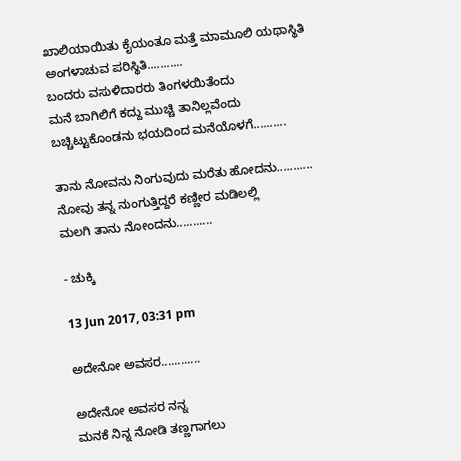ಖಾಲಿಯಾಯಿತು ಕೈಯಂತೂ ಮತ್ತೆ ಮಾಮೂಲಿ ಯಥಾಸ್ಥಿತಿ ಅಂಗಳಾಚುವ ಪರಿಸ್ಥಿತಿ...........
ಬಂದರು ವಸುಳಿದಾರರು ತಿಂಗಳಯಿತೆಂದು
ಮನೆ ಬಾಗಿಲಿಗೆ ಕದ್ದು ಮುಚ್ಚಿ ತಾನಿಲ್ಲವೆಂದು
ಬಚ್ಚಿಟ್ಟುಕೊಂಡನು ಭಯದಿಂದ ಮನೆಯೊಳಗೆ..........

ತಾನು ನೋವನು ನಿಂಗುವುದು ಮರೆತು ಹೋದನು...........
ನೋವು ತನ್ನ ನುಂಗುತ್ತಿದ್ದರೆ ಕಣ್ಣೀರ ಮಡಿಲಲ್ಲಿ
ಮಲಗಿ ತಾನು ನೋಂದನು...........

- ಚುಕ್ಕಿ

13 Jun 2017, 03:31 pm

ಅದೇನೋ ಅವಸರ............

ಅದೇನೋ ಅವಸರ ನನ್ನ
ಮನಕೆ ನಿನ್ನ ನೋಡಿ ತಣ್ಣಗಾಗಲು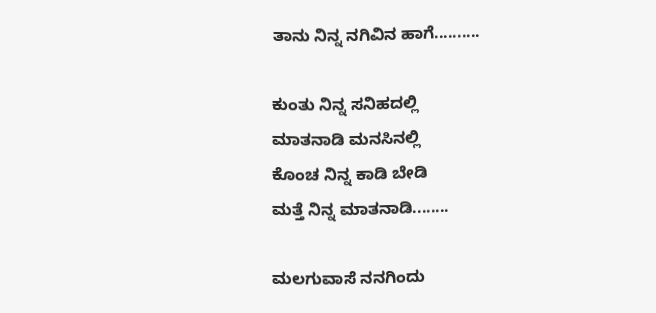ತಾನು ನಿನ್ನ ನಗಿವಿನ ಹಾಗೆ..........

ಕುಂತು ನಿನ್ನ ಸನಿಹದಲ್ಲಿ
ಮಾತನಾಡಿ ಮನಸಿನಲ್ಲಿ
ಕೊಂಚ ನಿನ್ನ ಕಾಡಿ ಬೇಡಿ
ಮತ್ತೆ ನಿನ್ನ ಮಾತನಾಡಿ........

ಮಲಗುವಾಸೆ ನನಗಿಂದು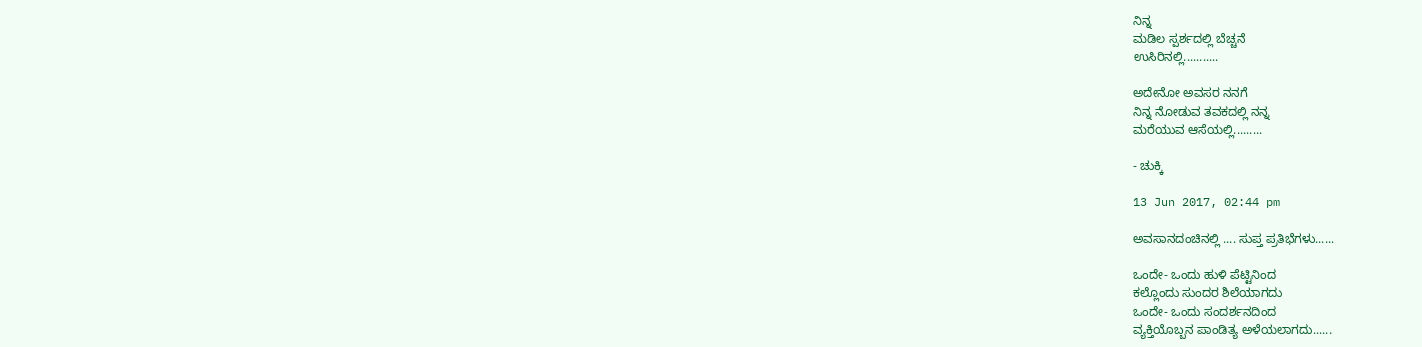ನಿನ್ನ
ಮಡಿಲ ಸ್ಪರ್ಶದಲ್ಲಿ ಬೆಚ್ಚನೆ
ಉಸಿರಿನಲ್ಲಿ...........

ಅದೇನೋ ಅವಸರ ನನಗೆ
ನಿನ್ನ ನೋಡುವ ತವಕದಲ್ಲಿ ನನ್ನ
ಮರೆಯುವ ಆಸೆಯಲ್ಲಿ.........

- ಚುಕ್ಕಿ

13 Jun 2017, 02:44 pm

ಅವಸಾನದಂಚಿನಲ್ಲಿ .... ಸುಪ್ತ ಪ್ರತಿಭೆಗಳು......

ಒಂದೇ- ಒಂದು ಹುಳಿ ಪೆಟ್ಟಿನಿಂದ
ಕಲ್ಲೊಂದು ಸುಂದರ ಶಿಲೆಯಾಗದು
ಒಂದೇ- ಒಂದು ಸಂದರ್ಶನದಿಂದ
ವ್ಯಕ್ತಿಯೊಬ್ಬನ ಪಾಂಡಿತ್ಯ ಅಳೆಯಲಾಗದು......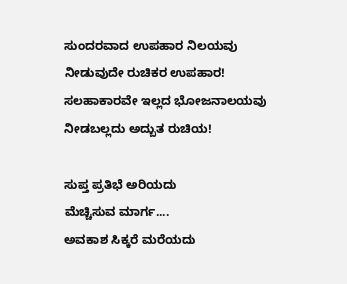ಸುಂದರವಾದ ಉಪಹಾರ ನಿಲಯವು
ನೀಡುವುದೇ ರುಚಿಕರ ಉಪಹಾರ!
ಸಲಹಾಕಾರವೇ ಇಲ್ಲದ ಭೋಜನಾಲಯವು
ನೀಡಬಲ್ಲದು ಅದ್ಬುತ ರುಚಿಯ!

ಸುಪ್ತ ಪ್ರತಿಭೆ ಅರಿಯದು
ಮೆಚ್ಚಿಸುವ ಮಾರ್ಗ....
ಅವಕಾಶ ಸಿಕ್ಕರೆ ಮರೆಯದು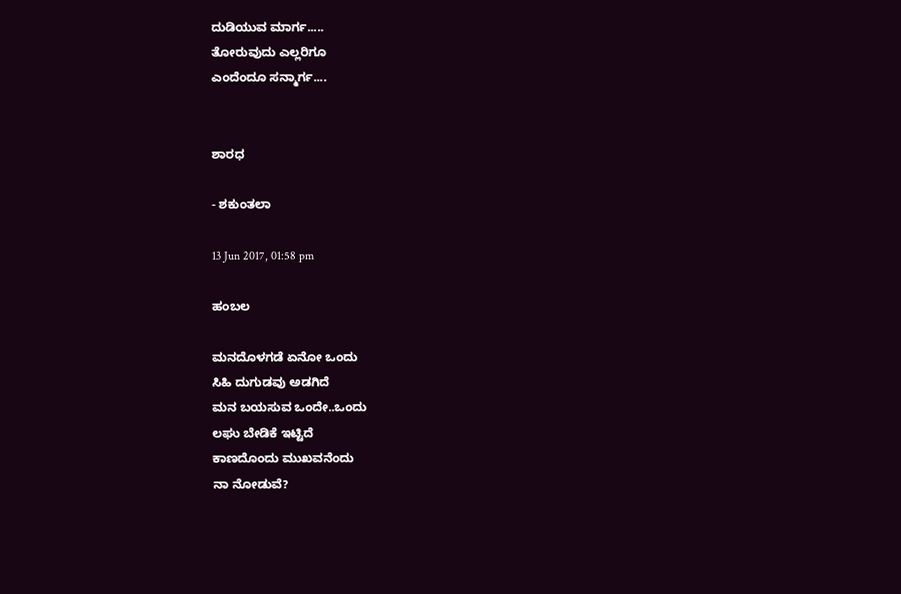ದುಡಿಯುವ ಮಾರ್ಗ.....
ತೋರುವುದು ಎಲ್ಲರಿಗೂ
ಎಂದೆಂದೂ ಸನ್ಮಾರ್ಗ....


ಶಾರಧ

- ಶಕುಂತಲಾ

13 Jun 2017, 01:58 pm

ಹಂಬಲ

ಮನದೊಳಗಡೆ ಏನೋ ಒಂದು
ಸಿಹಿ ದುಗುಡವು ಅಡಗಿದೆ
ಮನ ಬಯಸುವ ಒಂದೇ..ಒಂದು
ಲಘು ಬೇಡಿಕೆ ಇಟ್ಟಿದೆ
ಕಾಣದೊಂದು ಮುಖವನೆಂದು
ನಾ ನೋಡುವೆ?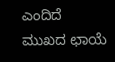ಎಂದಿದೆ
ಮುಖದ ಛಾಯೆ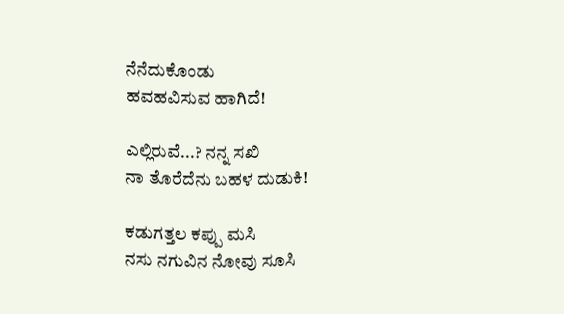ನೆನೆದುಕೊಂಡು
ಹವಹವಿಸುವ ಹಾಗಿದೆ!

ಎಲ್ಲಿರುವೆ...? ನನ್ನ ಸಖಿ
ನಾ ತೊರೆದೆನು ಬಹಳ ದುಡುಕಿ!

ಕಡುಗತ್ತಲ ಕಪ್ಪು ಮಸಿ
ನಸು ನಗುವಿನ ನೋವು ಸೂಸಿ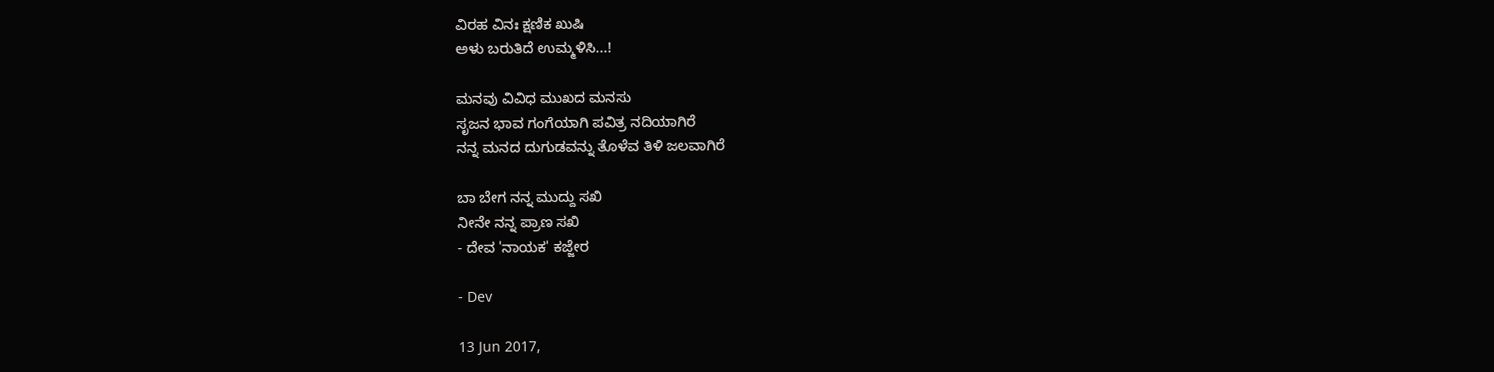ವಿರಹ ವಿನಃ ಕ್ಷಣಿಕ ಖುಷಿ
ಅಳು ಬರುತಿದೆ ಉಮ್ಮಳಿಸಿ...!

ಮನವು ವಿವಿಧ ಮುಖದ ಮನಸು
ಸೃಜನ ಭಾವ ಗಂಗೆಯಾಗಿ ಪವಿತ್ರ ನದಿಯಾಗಿರೆ
ನನ್ನ ಮನದ ದುಗುಡವನ್ನು ತೊಳೆವ ತಿಳಿ ಜಲವಾಗಿರೆ

ಬಾ ಬೇಗ ನನ್ನ ಮುದ್ದು ಸಖಿ
ನೀನೇ ನನ್ನ ಪ್ರಾಣ ಸಖಿ
- ದೇವ 'ನಾಯಕ' ಕಜ್ಜೇರ

- Dev

13 Jun 2017,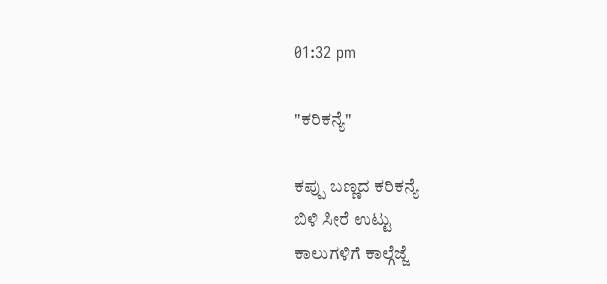01:32 pm

"ಕರಿಕನ್ಯೆ"

ಕಪ್ಪು ಬಣ್ಣದ ಕರಿಕನ್ಯೆ
ಬಿಳಿ ಸೀರೆ ಉಟ್ಟು
ಕಾಲುಗಳಿಗೆ ಕಾಲ್ಗೆಜ್ಜೆ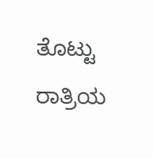ತೊಟ್ಟು
ರಾತ್ರಿಯ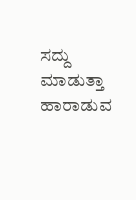ಸದ್ದು ಮಾಡುತ್ತಾ
ಹಾರಾಡುವ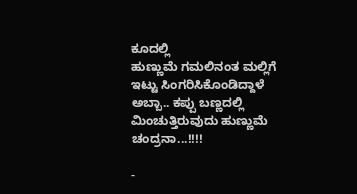ಕೂದಲ್ಲಿ
ಹುಣ್ಣುಮೆ ಗಮಲಿನಂತ ಮಲ್ಲಿಗೆ
ಇಟ್ಟು ಸಿಂಗರಿಸಿಕೊಂಡಿದ್ದಾಳೆ
ಅಬ್ಬಾ.. ಕಪ್ಪು ಬಣ್ಣದಲ್ಲಿ
ಮಿಂಚುತ್ತಿರುವುದು ಹುಣ್ಣುಮೆ
ಚಂದ್ರನಾ...!!!!

-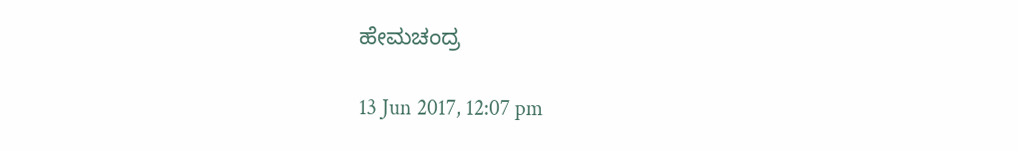ಹೇಮಚಂದ್ರ

13 Jun 2017, 12:07 pm